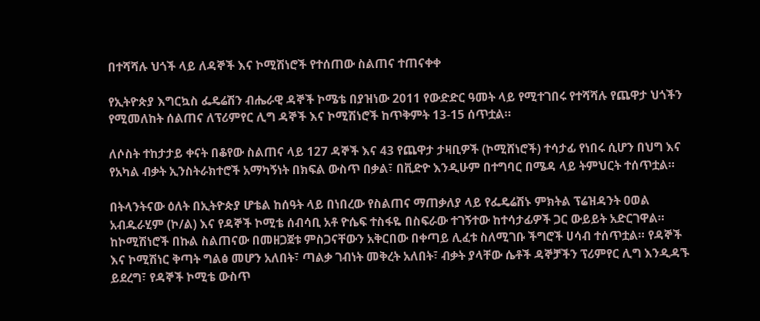በተሻሻሉ ህጎች ላይ ለዳኞች እና ኮሚሽነሮች የተሰጠው ስልጠና ተጠናቀቀ

የኢትዮጵያ እግርኳስ ፌዴሬሽን ብሔራዊ ዳኞች ኮሜቴ በያዝነው 2011 የውድድር ዓመት ላይ የሚተገበሩ የተሻሻሉ የጨዋታ ህጎችን የሚመለከት ሰልጠና ለፕሪምየር ሊግ ዳኞች እና ኮሚሽነሮች ከጥቅምት 13-15 ሰጥቷል።

ለሶስት ተከታታይ ቀናት በቆየው ስልጠና ላይ 127 ዳኞች እና 43 የጨዋታ ታዛቢዎች (ኮሚሸነሮች) ተሳታፊ የነበሩ ሲሆን በህግ እና የአካል ብቃት ኢንስትራክተሮች አማካኝነት በክፍል ውስጥ በቃል፣ በቪድዮ እንዲሁም በተግባር በሜዳ ላይ ትምህርት ተሰጥቷል።

በትላንትናው ዕለት በኢትዮጵያ ሆቴል ከሰዓት ላይ በነበረው የስልጠና ማጠቃለያ ላይ የፌዴሬሽኑ ምክትል ፕሬዝዳንት ዐወል አብዱራሂም (ኮ/ል) እና የዳኞች ኮሚቴ ሰብሳቢ አቶ ዮሴፍ ተስፋዬ በስፍራው ተገኝተው ከተሳታፊዎች ጋር ውይይት አድርገዋል። ከኮሚሽነሮች በኩል ስልጠናው በመዘጋጀቱ ምስጋናቸውን አቅርበው በቀጣይ ሊፈቱ ስለሚገቡ ችግሮች ሀሳብ ተሰጥቷል። የዳኞች እና ኮሚሽነር ቅጣት ግልፅ መሆን አለበት፣ ጣልቃ ገብነት መቅረት አለበት፣ ብቃት ያላቸው ሴቶች ዳኞቻችን ፕሪምየር ሊግ እንዲዳኙ ይደረግ፣ የዳኞች ኮሚቴ ውስጥ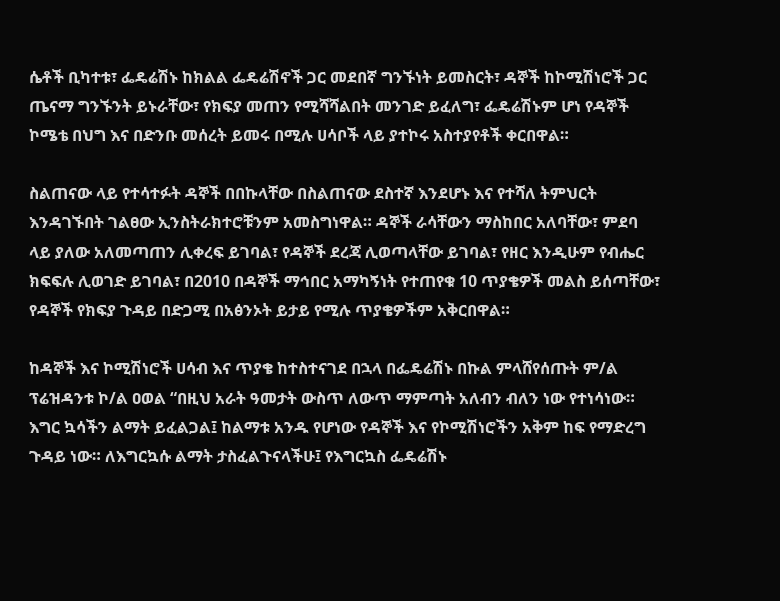ሴቶች ቢካተቱ፣ ፌዴሬሽኑ ከክልል ፌዴሬሽኖች ጋር መደበኛ ግንኙነት ይመስርት፣ ዳኞች ከኮሚሽነሮች ጋር ጤናማ ግንኙንት ይኑራቸው፣ የክፍያ መጠን የሚሻሻልበት መንገድ ይፈለግ፣ ፌዴሬሽኑም ሆነ የዳኞች ኮሜቴ በህግ እና በድንቡ መሰረት ይመሩ በሚሉ ሀሳቦች ላይ ያተኮሩ አስተያየቶች ቀርበዋል።

ስልጠናው ላይ የተሳተፉት ዳኞች በበኩላቸው በስልጠናው ደስተኛ እንደሆኑ እና የተሻለ ትምህርት እንዳገኙበት ገልፀው ኢንስትራክተሮቹንም አመስግነዋል። ዳኞች ራሳቸውን ማስከበር አለባቸው፣ ምደባ ላይ ያለው አለመጣጠን ሊቀረፍ ይገባል፣ የዳኞች ደረጃ ሊወጣላቸው ይገባል፣ የዘር እንዲሁም የብሔር ክፍፍሉ ሊወገድ ይገባል፣ በ2010 በዳኞች ማኅበር አማካኝነት የተጠየቁ 10 ጥያቄዎች መልስ ይሰጣቸው፣ የዳኞች የክፍያ ጉዳይ በድጋሚ በአፅንኦት ይታይ የሚሉ ጥያቄዎችም አቅርበዋል።

ከዳኞች እና ኮሚሽነሮች ሀሳብ እና ጥያቄ ከተስተናገደ በኋላ በፌዴሬሽኑ በኩል ምላሸየሰጡት ም/ል ፕሬዝዳንቱ ኮ/ል ዐወል “በዚህ አራት ዓመታት ውስጥ ለውጥ ማምጣት አለብን ብለን ነው የተነሳነው። እግር ኳሳችን ልማት ይፈልጋል፤ ከልማቱ አንዱ የሆነው የዳኞች እና የኮሚሽነሮችን አቅም ከፍ የማድረግ ጉዳይ ነው። ለእግርኳሱ ልማት ታስፈልጉናላችሁ፤ የእግርኳስ ፌዴሬሽኑ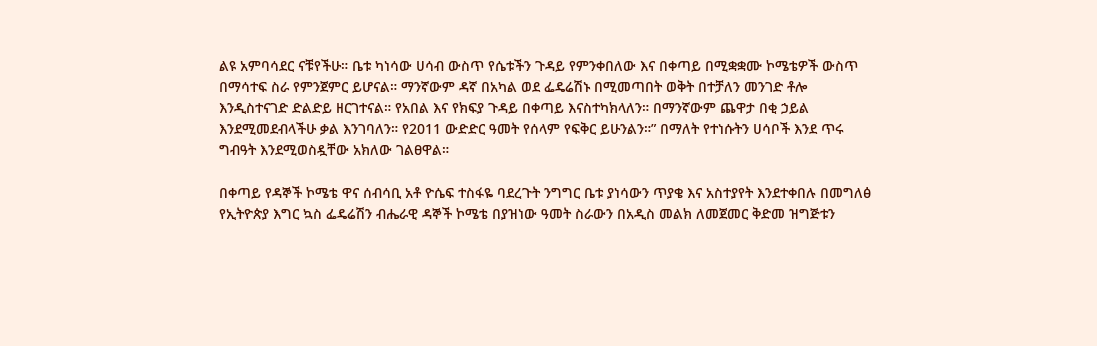ልዩ አምባሳደር ናቹየችሁ። ቤቱ ካነሳው ሀሳብ ውስጥ የሴቱችን ጉዳይ የምንቀበለው እና በቀጣይ በሚቋቋሙ ኮሜቴዎች ውስጥ በማሳተፍ ስራ የምንጀምር ይሆናል። ማንኛውም ዳኛ በአካል ወደ ፌዴሬሽኑ በሚመጣበት ወቅት በተቻለን መንገድ ቶሎ እንዲስተናገድ ድልድይ ዘርገተናል። የአበል እና የክፍያ ጉዳይ በቀጣይ እናስተካክላለን። በማንኛውም ጨዋታ በቂ ኃይል እንደሚመደብላችሁ ቃል እንገባለን። የ2011 ውድድር ዓመት የሰላም የፍቅር ይሁንልን።” በማለት የተነሱትን ሀሳቦች እንደ ጥሩ ግብዓት እንደሚወስዷቸው አክለው ገልፀዋል።

በቀጣይ የዳኞች ኮሜቴ ዋና ሰብሳቢ አቶ ዮሴፍ ተስፋዬ ባደረጉት ንግግር ቤቱ ያነሳውን ጥያቄ እና አስተያየት እንደተቀበሉ በመግለፅ የኢትዮጵያ እግር ኳስ ፌዴሬሽን ብሔራዊ ዳኞች ኮሜቴ በያዝነው ዓመት ስራውን በአዲስ መልክ ለመጀመር ቅድመ ዝግጅቱን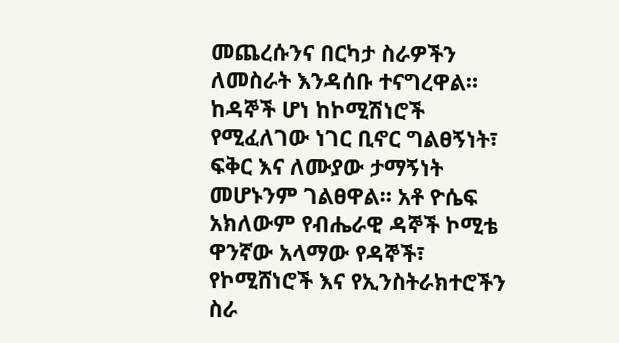መጨረሱንና በርካታ ስራዎችን ለመስራት እንዳሰቡ ተናግረዋል። ከዳኞች ሆነ ከኮሚሽነሮች የሚፈለገው ነገር ቢኖር ግልፀኝነት፣ ፍቅር እና ለሙያው ታማኝነት መሆኑንም ገልፀዋል። አቶ ዮሴፍ አክለውም የብሔራዊ ዳኞች ኮሚቴ ዋንኛው አላማው የዳኞች፣ የኮሚሸነሮች እና የኢንስትራክተሮችን ስራ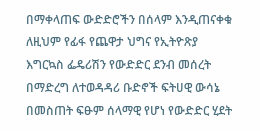በማቀላጠፍ ውድድሮችን በሰላም እንዲጠናቀቁ ለዚህም የፊፋ የጨዋታ ህግና የኢትዮጽያ እግርኳስ ፌዴሪሽን የውድድር ደንብ መሰረት በማድረግ ለተወዳዳሪ ቡድኖች ፍትሀዊ ውሳኔ በመስጠት ፍፁም ሰላማዊ የሆነ የውድድር ሂደት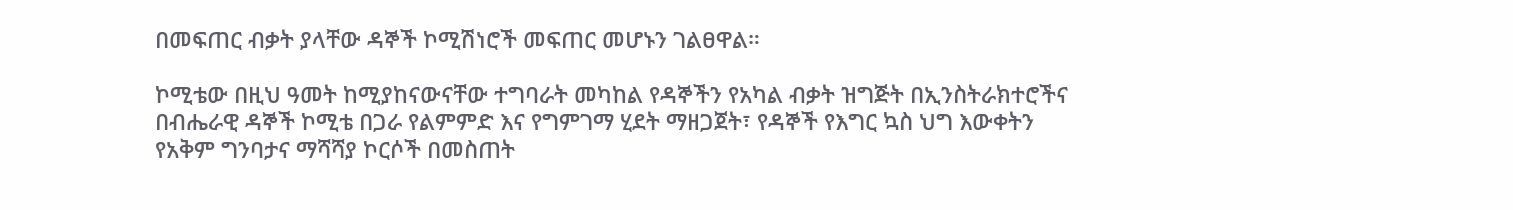በመፍጠር ብቃት ያላቸው ዳኞች ኮሚሽነሮች መፍጠር መሆኑን ገልፀዋል።

ኮሚቴው በዚህ ዓመት ከሚያከናውናቸው ተግባራት መካከል የዳኞችን የአካል ብቃት ዝግጅት በኢንስትራክተሮችና በብሔራዊ ዳኞች ኮሚቴ በጋራ የልምምድ እና የግምገማ ሂደት ማዘጋጀት፣ የዳኞች የእግር ኳስ ህግ እውቀትን የአቅም ግንባታና ማሻሻያ ኮርሶች በመስጠት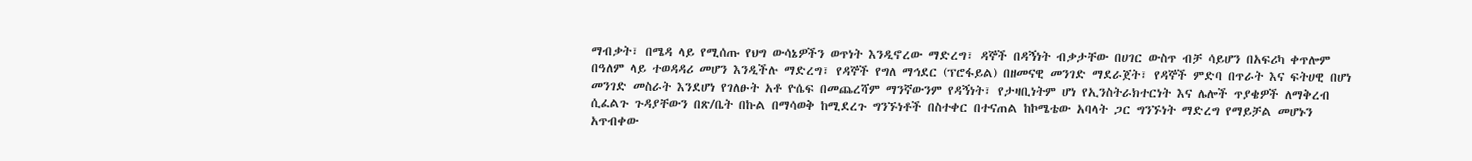ማብቃት፣ በሜዳ ላይ የሚሰጡ የህግ ውሳኔዎችን ወጥነት እንዲኖረው ማድረግ፣ ዳኞች በዳኝነት ብቃታቸው በሀገር ውስጥ ብቻ ሳይሆን በአፍሪካ ቀጥሎም በዓለም ላይ ተወዳዳሪ መሆን እንዲችሉ ማድረግ፣ የዳኞች የግለ ማኅደር (ፕሮፋይል) በዘመናዊ መንገድ ማደራጀት፣ የዳኞች ምድባ በጥራት እና ፍትሀዊ በሆነ መንገድ መስራት እንደሆነ የገለፁት አቶ ዮሴፍ በመጨረሻም ማንኛውንም የዳኝነት፣ የታዛቢነትም ሆነ የኢንስትራክተርነት እና ሌሎች ጥያቄዎች ለማቅረብ ሲፈልጉ ጉዳያቸውን በጽ/ቤት በኩል በማሳወቅ ከሚደረጉ ግንኙነቶች በስተቀር በተናጠል ከኮሜቴው አባላት ጋር ግንኙነት ማድረግ የማይቻል መሆኑን አጥብቀው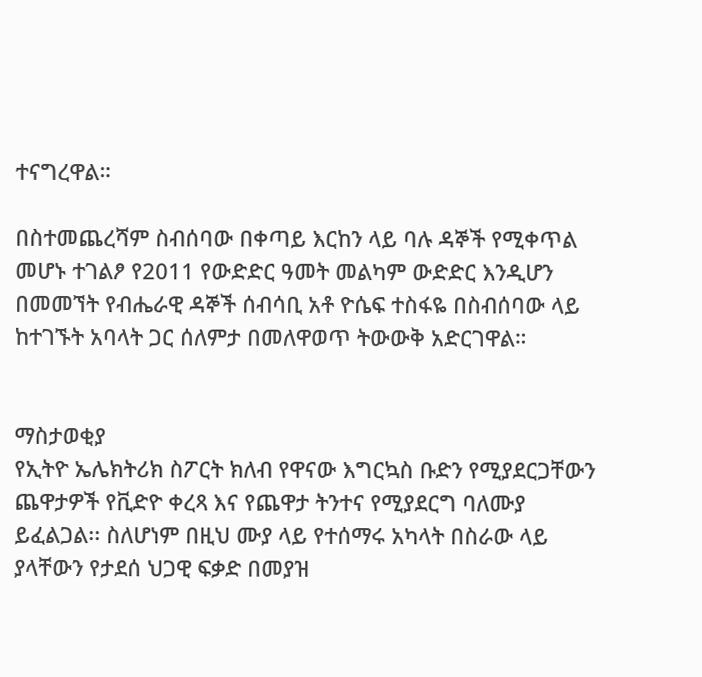ተናግረዋል።

በስተመጨረሻም ስብሰባው በቀጣይ እርከን ላይ ባሉ ዳኞች የሚቀጥል መሆኑ ተገልፆ የ2011 የውድድር ዓመት መልካም ውድድር እንዲሆን በመመኘት የብሔራዊ ዳኞች ሰብሳቢ አቶ ዮሴፍ ተስፋዬ በስብሰባው ላይ ከተገኙት አባላት ጋር ሰለምታ በመለዋወጥ ትውውቅ አድርገዋል።


ማስታወቂያ
የኢትዮ ኤሌክትሪክ ስፖርት ክለብ የዋናው እግርኳስ ቡድን የሚያደርጋቸውን ጨዋታዎች የቪድዮ ቀረጻ እና የጨዋታ ትንተና የሚያደርግ ባለሙያ ይፈልጋል፡፡ ስለሆነም በዚህ ሙያ ላይ የተሰማሩ አካላት በስራው ላይ ያላቸውን የታደሰ ህጋዊ ፍቃድ በመያዝ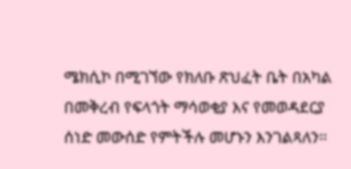ሜክሲኮ በሚገኘው የክለቡ ጽህፈት ቤት በአካል በመቅረብ የፍላጎት ማሳወቂያ እና የመወዳደርያ ሰነድ መውሰድ የምትችሉ መሆኑን እንገልጻለን፡፡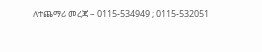ለተጨማሪ መረጃ – 0115-534949 ; 0115-532051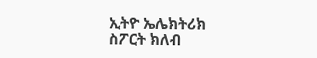ኢትዮ ኤሌክትሪክ ስፖርት ክለብ